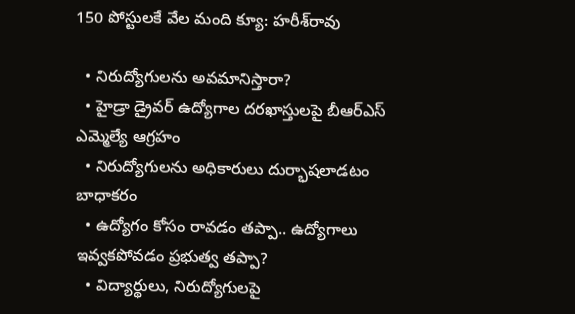150 పోస్టులకే వేల మంది క్యూ: హరీశ్‌రావు

  • నిరుద్యోగులను అవమానిస్తారా?
  • హైడ్రా డ్రైవర్ ఉద్యోగాల దరఖాస్తులపై బీఆర్‌ఎస్‌ ఎమ్మెల్యే ఆగ్రహం
  • నిరుద్యోగులను అధికారులు దుర్భాషలాడటం బాధాకరం
  • ఉద్యోగం కోసం రావడం తప్పా.. ఉద్యోగాలు ఇవ్వకపోవడం ప్రభుత్వ తప్పా?
  • విద్యార్థులు, నిరుద్యోగులపై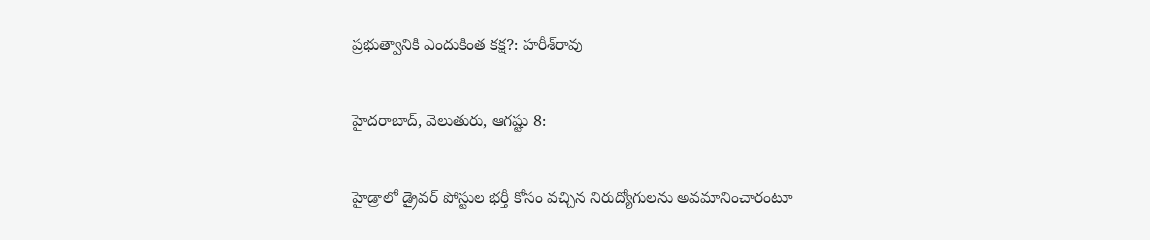ప్రభుత్వానికి ఎందుకింత కక్ష?: హరీశ్‌రావు

హైదరాబాద్, వెలుతురు, ఆగష్టు 8:

హైడ్రాలో డ్రైవర్‌ పోస్టుల భర్తీ కోసం వచ్చిన నిరుద్యోగులను అవమానించారంటూ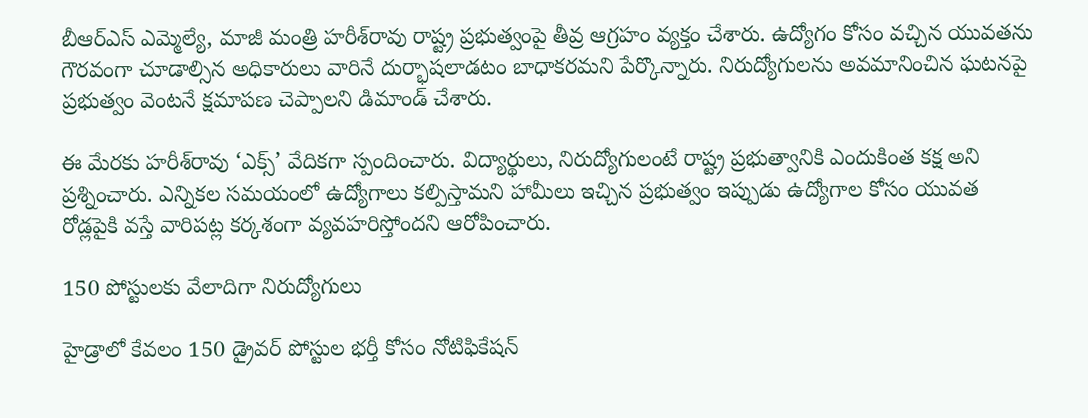బీఆర్‌ఎస్‌ ఎమ్మెల్యే, మాజీ మంత్రి హరీశ్‌రావు రాష్ట్ర ప్రభుత్వంపై తీవ్ర ఆగ్రహం వ్యక్తం చేశారు. ఉద్యోగం కోసం వచ్చిన యువతను గౌరవంగా చూడాల్సిన అధికారులు వారినే దుర్భాషలాడటం బాధాకరమని పేర్కొన్నారు. నిరుద్యోగులను అవమానించిన ఘటనపై ప్రభుత్వం వెంటనే క్షమాపణ చెప్పాలని డిమాండ్‌ చేశారు.

ఈ మేరకు హరీశ్‌రావు ‘ఎక్స్‌’ వేదికగా స్పందించారు. విద్యార్థులు, నిరుద్యోగులంటే రాష్ట్ర ప్రభుత్వానికి ఎందుకింత కక్ష అని ప్రశ్నించారు. ఎన్నికల సమయంలో ఉద్యోగాలు కల్పిస్తామని హామీలు ఇచ్చిన ప్రభుత్వం ఇప్పుడు ఉద్యోగాల కోసం యువత రోడ్లపైకి వస్తే వారిపట్ల కర్కశంగా వ్యవహరిస్తోందని ఆరోపించారు.

150 పోస్టులకు వేలాదిగా నిరుద్యోగులు

హైడ్రాలో కేవలం 150 డ్రైవర్‌ పోస్టుల భర్తీ కోసం నోటిఫికేషన్‌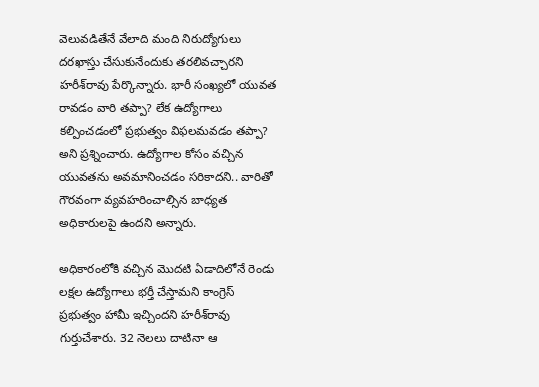వెలువడితేనే వేలాది మంది నిరుద్యోగులు దరఖాస్తు చేసుకునేందుకు తరలివచ్చారని హరీశ్‌రావు పేర్కొన్నారు. భారీ సంఖ్యలో యువత రావడం వారి తప్పా? లేక ఉద్యోగాలు కల్పించడంలో ప్రభుత్వం విఫలమవడం తప్పా? అని ప్రశ్నించారు. ఉద్యోగాల కోసం వచ్చిన యువతను అవమానించడం సరికాదని.. వారితో గౌరవంగా వ్యవహరించాల్సిన బాధ్యత అధికారులపై ఉందని అన్నారు.

అధికారంలోకి వచ్చిన మొదటి ఏడాదిలోనే రెండు లక్షల ఉద్యోగాలు భర్తీ చేస్తామని కాంగ్రెస్‌ ప్రభుత్వం హామీ ఇచ్చిందని హరీశ్‌రావు గుర్తుచేశారు. 32 నెలలు దాటినా ఆ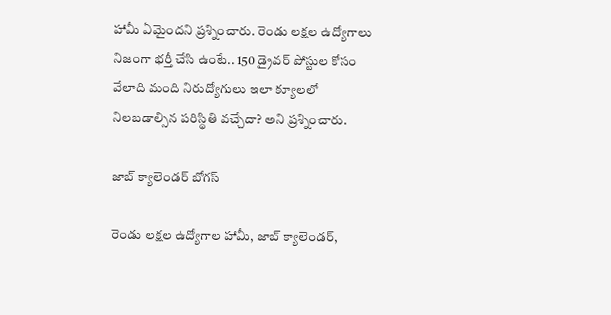హామీ ఏమైందని ప్రశ్నించారు. రెండు లక్షల ఉద్యోగాలు నిజంగా భర్తీ చేసి ఉంటే.. 150 డ్రైవర్‌ పోస్టుల కోసం వేలాది మంది నిరుద్యోగులు ఇలా క్యూలలో నిలబడాల్సిన పరిస్థితి వచ్చేదా? అని ప్రశ్నించారు.

జాబ్‌ క్యాలెండర్‌ బోగస్‌

రెండు లక్షల ఉద్యోగాల హామీ, జాబ్‌ క్యాలెండర్‌,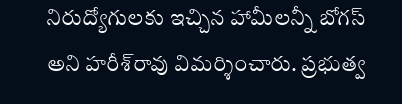నిరుద్యోగులకు ఇచ్చిన హామీలన్నీ బోగస్‌ అని హరీశ్‌రావు విమర్శించారు. ప్రభుత్వ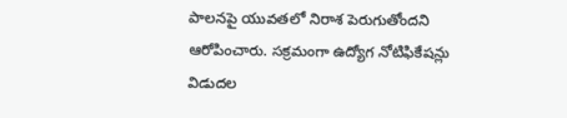పాలనపై యువతలో నిరాశ పెరుగుతోందని ఆరోపించారు. సక్రమంగా ఉద్యోగ నోటిఫికేషన్లు విడుదల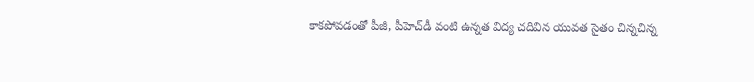కాకపోవడంతో పీజీ, పీహెచ్‌డీ వంటి ఉన్నత విద్య చదివిన యువత సైతం చిన్నచిన్న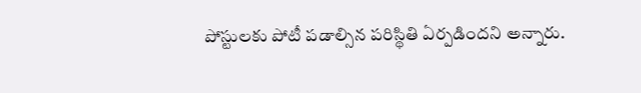పోస్టులకు పోటీ పడాల్సిన పరిస్థితి ఏర్పడిందని అన్నారు.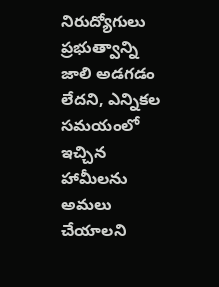నిరుద్యోగులు ప్రభుత్వాన్ని జాలి అడగడం లేదని, ఎన్నికల సమయంలో ఇచ్చిన హామీలను అమలు చేయాలని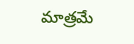మాత్రమే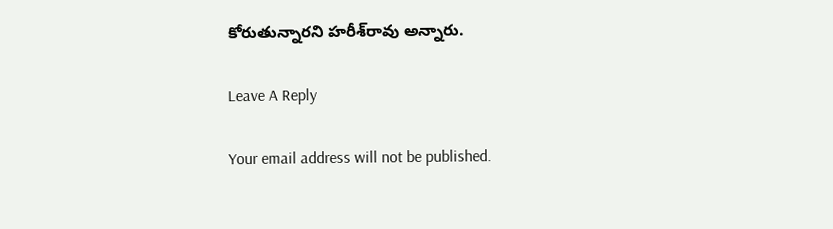కోరుతున్నారని హరీశ్‌రావు అన్నారు.

Leave A Reply

Your email address will not be published.